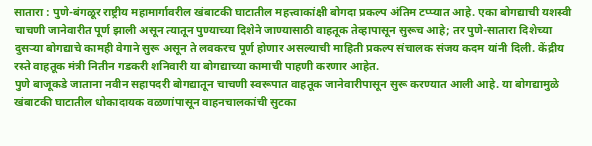सातारा : पुणे-बंगळूर राष्ट्रीय महामार्गावरील खंबाटकी घाटातील महत्त्वाकांक्षी बोगदा प्रकल्प अंतिम टप्प्यात आहे. एका बोगद्याची यशस्वी चाचणी जानेवारीत पूर्ण झाली असून त्यातून पुण्याच्या दिशेने जाण्यासाठी वाहतूक तेव्हापासून सुरूच आहे; तर पुणे-सातारा दिशेच्या दुसऱ्या बोगद्याचे कामही वेगाने सुरू असून ते लवकरच पूर्ण होणार असल्याची माहिती प्रकल्प संचालक संजय कदम यांनी दिली. केंद्रीय रस्ते वाहतूक मंत्री नितीन गडकरी शनिवारी या बोगद्याच्या कामाची पाहणी करणार आहेत.
पुणे बाजूकडे जाताना नवीन सहापदरी बोगद्यातून चाचणी स्वरूपात वाहतूक जानेवारीपासून सुरू करण्यात आली आहे. या बोगद्यामुळे खंबाटकी घाटातील धोकादायक वळणांपासून वाहनचालकांची सुटका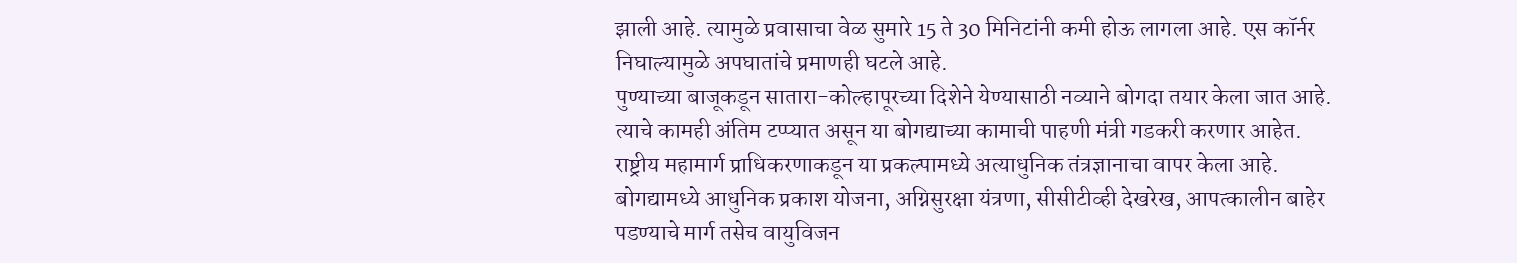झाली आहे. त्यामुळे प्रवासाचा वेळ सुमारे 15 ते 30 मिनिटांनी कमी होऊ लागला आहे. एस कॉर्नर निघाल्यामुळे अपघातांचे प्रमाणही घटले आहे.
पुण्याच्या बाजूकडून सातारा-कोल्हापूरच्या दिशेने येण्यासाठी नव्याने बोगदा तयार केला जात आहे. त्याचे कामही अंतिम टप्प्यात असून या बोगद्याच्या कामाची पाहणी मंत्री गडकरी करणार आहेत. राष्ट्रीय महामार्ग प्राधिकरणाकडून या प्रकल्पामध्ये अत्याधुनिक तंत्रज्ञानाचा वापर केला आहे. बोगद्यामध्ये आधुनिक प्रकाश योजना, अग्निसुरक्षा यंत्रणा, सीसीटीव्ही देखरेख, आपत्कालीन बाहेर पडण्याचे मार्ग तसेच वायुविजन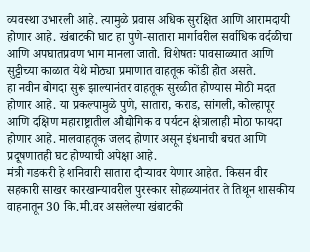व्यवस्था उभारली आहे. त्यामुळे प्रवास अधिक सुरक्षित आणि आरामदायी होणार आहे. खंबाटकी घाट हा पुणे-सातारा मार्गावरील सर्वाधिक वर्दळीचा आणि अपघातप्रवण भाग मानला जातो. विशेषतः पावसाळ्यात आणि सुट्टीच्या काळात येथे मोठ्या प्रमाणात वाहतूक कोंडी होत असते.
हा नवीन बोगदा सुरू झाल्यानंतर वाहतूक सुरळीत होण्यास मोठी मदत होणार आहे. या प्रकल्पामुळे पुणे, सातारा, कराड, सांगली, कोल्हापूर आणि दक्षिण महाराष्ट्रातील औद्योगिक व पर्यटन क्षेत्रालाही मोठा फायदा होणार आहे. मालवाहतूक जलद होणार असून इंधनाची बचत आणि प्रदूषणातही घट होण्याची अपेक्षा आहे.
मंत्री गडकरी हे शनिवारी सातारा दौऱ्यावर येणार आहेत. किसन वीर सहकारी साखर कारखान्यावरील पुरस्कार सोहळ्यानंतर ते तिथून शासकीय वाहनातून 30 कि.मी.वर असलेल्या खंबाटकी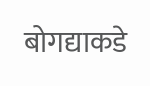बोगद्याकडे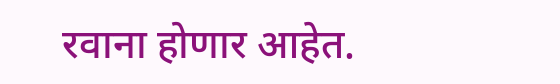रवाना होणार आहेत.